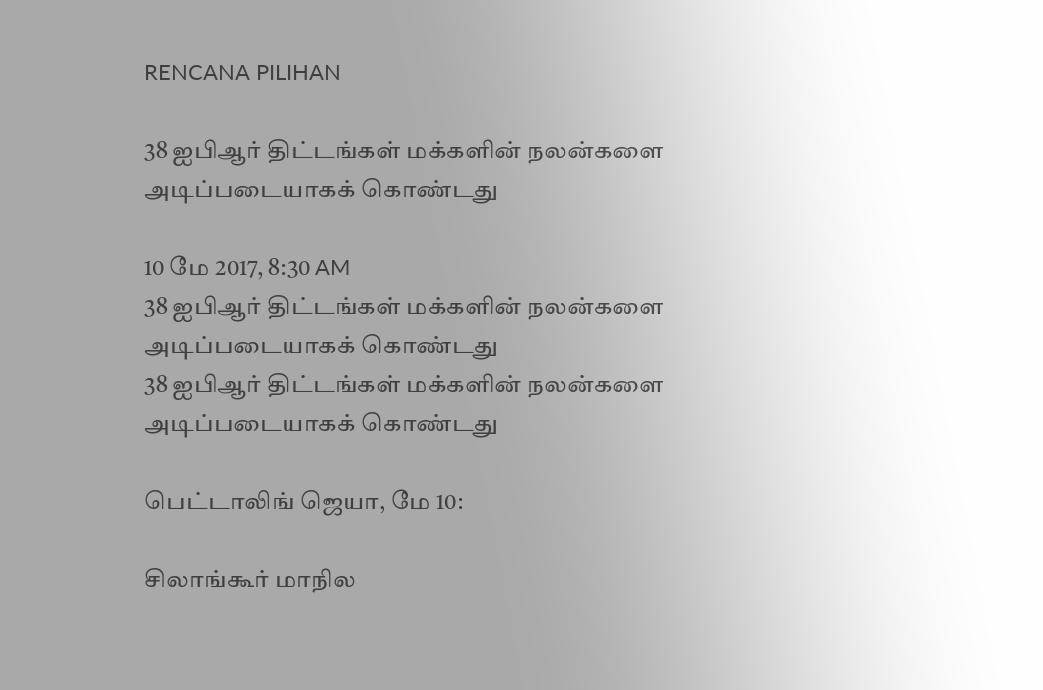RENCANA PILIHAN

38 ஐபிஆர் திட்டங்கள் மக்களின் நலன்களை அடிப்படையாகக் கொண்டது

10 மே 2017, 8:30 AM
38 ஐபிஆர் திட்டங்கள் மக்களின் நலன்களை அடிப்படையாகக் கொண்டது
38 ஐபிஆர் திட்டங்கள் மக்களின் நலன்களை அடிப்படையாகக் கொண்டது

பெட்டாலிங் ஜெயா, மே 10:

சிலாங்கூர் மாநில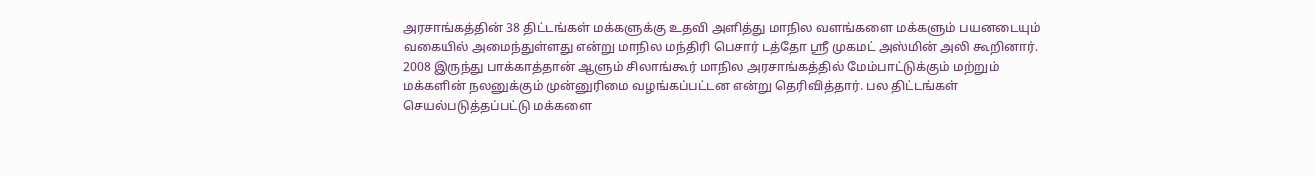அரசாங்கத்தின் 38 திட்டங்கள் மக்களுக்கு உதவி அளித்து மாநில வளங்களை மக்களும் பயனடையும் வகையில் அமைந்துள்ளது என்று மாநில மந்திரி பெசார் டத்தோ ஸ்ரீ முகமட் அஸ்மின் அலி கூறினார். 2008 இருந்து பாக்காத்தான் ஆளும் சிலாங்கூர் மாநில அரசாங்கத்தில் மேம்பாட்டுக்கும் மற்றும் மக்களின் நலனுக்கும் முன்னுரிமை வழங்கப்பட்டன என்று தெரிவித்தார். பல திட்டங்கள் செயல்படுத்தப்பட்டு மக்களை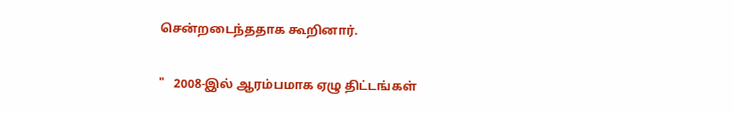சென்றடைந்ததாக கூறினார்.

"   2008-இல் ஆரம்பமாக ஏழு திட்டங்கள்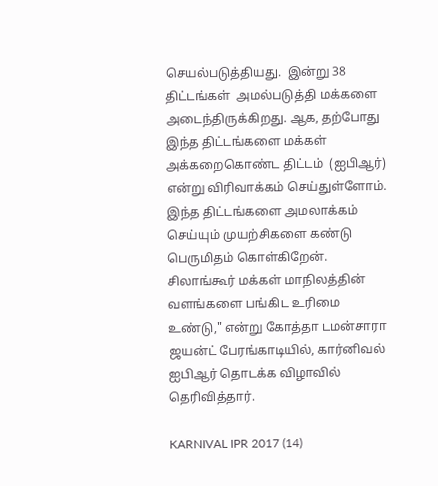செயல்படுத்தியது.  இன்று 38 திட்டங்கள்  அமல்படுத்தி மக்களை அடைந்திருக்கிறது. ஆக, தற்போது இந்த திட்டங்களை மக்கள் அக்கறைகொண்ட திட்டம்  (ஐபிஆர்) என்று விரிவாக்கம் செய்துள்ளோம். இந்த திட்டங்களை அமலாக்கம் செய்யும் முயற்சிகளை கண்டு பெருமிதம் கொள்கிறேன். சிலாங்கூர் மக்கள் மாநிலத்தின் வளங்களை பங்கிட உரிமை உண்டு," என்று கோத்தா டமன்சாரா ஜயன்ட் பேரங்காடியில், கார்னிவல் ஐபிஆர் தொடக்க விழாவில் தெரிவித்தார்.

KARNIVAL IPR 2017 (14)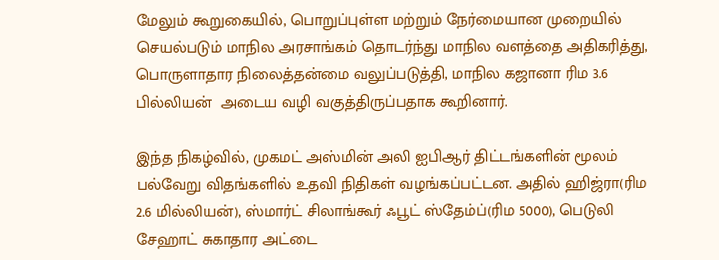மேலும் கூறுகையில், பொறுப்புள்ள மற்றும் நேர்மையான முறையில் செயல்படும் மாநில அரசாங்கம் தொடர்ந்து மாநில வளத்தை அதிகரித்து, பொருளாதார நிலைத்தன்மை வலுப்படுத்தி, மாநில கஜானா ரிம 3.6 பில்லியன்  அடைய வழி வகுத்திருப்பதாக கூறினார்.

இந்த நிகழ்வில், முகமட் அஸ்மின் அலி ஐபிஆர் திட்டங்களின் மூலம் பல்வேறு விதங்களில் உதவி நிதிகள் வழங்கப்பட்டன. அதில் ஹிஜ்ரா(ரிம 2.6 மில்லியன்), ஸ்மார்ட் சிலாங்கூர் ஃபூட் ஸ்தேம்ப்(ரிம 5000), பெடுலி சேஹாட் சுகாதார அட்டை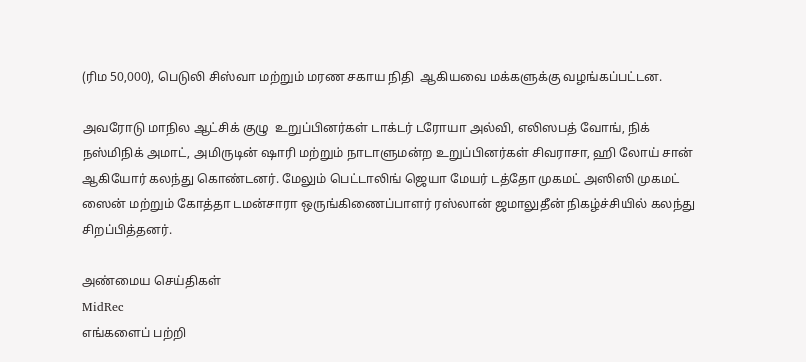(ரிம 50,000), பெடுலி சிஸ்வா மற்றும் மரண சகாய நிதி  ஆகியவை மக்களுக்கு வழங்கப்பட்டன.

அவரோடு மாநில ஆட்சிக் குழு  உறுப்பினர்கள் டாக்டர் டரோயா அல்வி, எலிஸபத் வோங், நிக் நஸ்மிநிக் அமாட், அமிருடின் ஷாரி மற்றும் நாடாளுமன்ற உறுப்பினர்கள் சிவராசா, ஹி லோய் சான் ஆகியோர் கலந்து கொண்டனர். மேலும் பெட்டாலிங் ஜெயா மேயர் டத்தோ முகமட் அஸிஸி முகமட் ஸைன் மற்றும் கோத்தா டமன்சாரா ஒருங்கிணைப்பாளர் ரஸ்லான் ஜமாலுதீன் நிகழ்ச்சியில் கலந்து சிறப்பித்தனர்.

அண்மைய செய்திகள்
MidRec
எங்களைப் பற்றி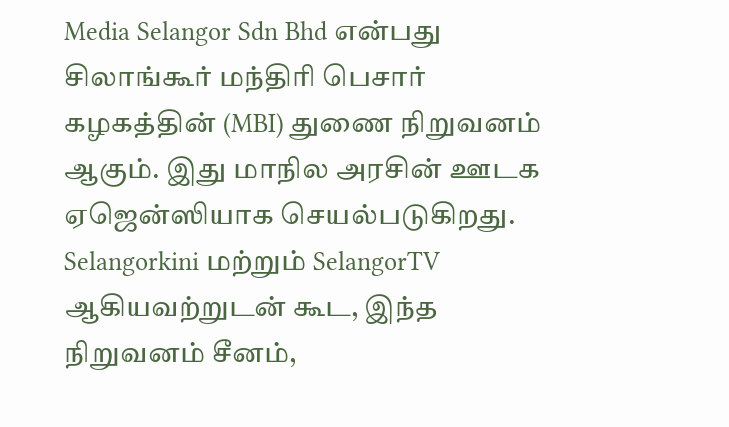Media Selangor Sdn Bhd என்பது சிலாங்கூர் மந்திரி பெசார் கழகத்தின் (MBI) துணை நிறுவனம் ஆகும். இது மாநில அரசின் ஊடக ஏஜென்ஸியாக செயல்படுகிறது. Selangorkini மற்றும் SelangorTV ஆகியவற்றுடன் கூட, இந்த நிறுவனம் சீனம்,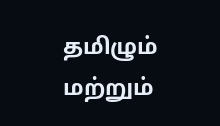தமிழும் மற்றும்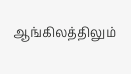ஆங்கிலத்திலும்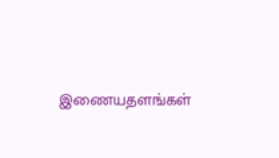இணையதளங்கள்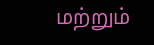மற்றும்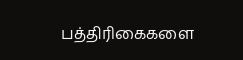பத்திரிகைகளை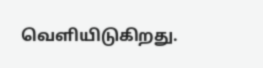வெளியிடுகிறது.